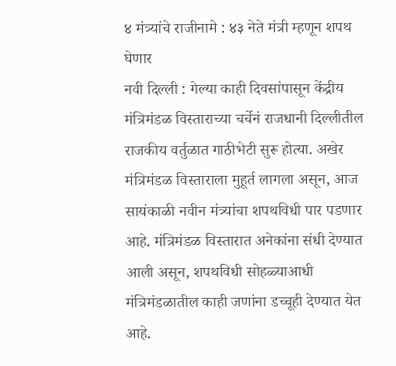४ मंत्र्यांचे राजीनामे : ४३ नेते मंत्री म्हणून शपथ घेणार
नवी दिल्ली : गेल्या काही दिवसांपासून केंद्रीय मंत्रिमंडळ विस्ताराच्या चर्चेनं राजधानी दिल्लीतील राजकीय वर्तुळात गाठीभेटी सुरू होत्या. अखेर मंत्रिमंडळ विस्ताराला मुहूर्त लागला असून, आज सायंकाळी नवीन मंत्र्यांचा शपथविधी पार पडणार आहे. मंत्रिमंडळ विस्तारात अनेकांना संधी देण्यात आली असून, शपथविधी सोहळ्याआधी मंत्रिमंडळातील काही जणांना डच्चूही देण्यात येत आहे.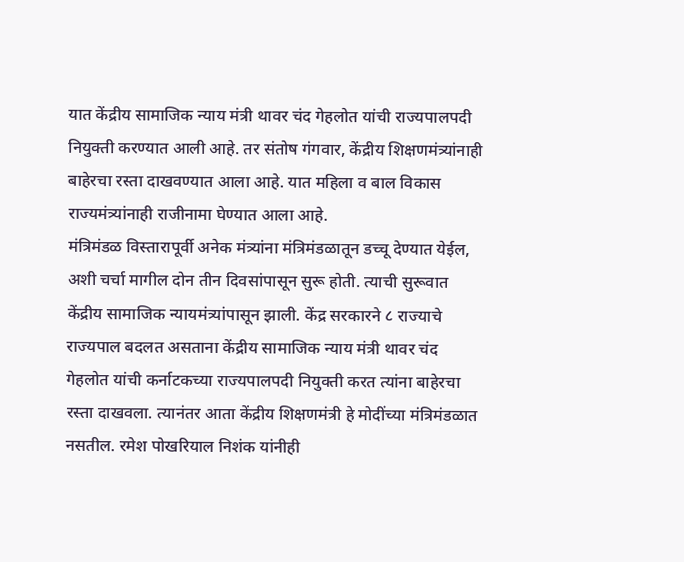यात केंद्रीय सामाजिक न्याय मंत्री थावर चंद गेहलोत यांची राज्यपालपदी नियुक्ती करण्यात आली आहे. तर संतोष गंगवार, केंद्रीय शिक्षणमंत्र्यांनाही बाहेरचा रस्ता दाखवण्यात आला आहे. यात महिला व बाल विकास राज्यमंत्र्यांनाही राजीनामा घेण्यात आला आहे.
मंत्रिमंडळ विस्तारापूर्वी अनेक मंत्र्यांना मंत्रिमंडळातून डच्चू देण्यात येईल, अशी चर्चा मागील दोन तीन दिवसांपासून सुरू होती. त्याची सुरूवात केंद्रीय सामाजिक न्यायमंत्र्यांपासून झाली. केंद्र सरकारने ८ राज्याचे राज्यपाल बदलत असताना केंद्रीय सामाजिक न्याय मंत्री थावर चंद गेहलोत यांची कर्नाटकच्या राज्यपालपदी नियुक्ती करत त्यांना बाहेरचा रस्ता दाखवला. त्यानंतर आता केंद्रीय शिक्षणमंत्री हे मोदींच्या मंत्रिमंडळात नसतील. रमेश पोखरियाल निशंक यांनीही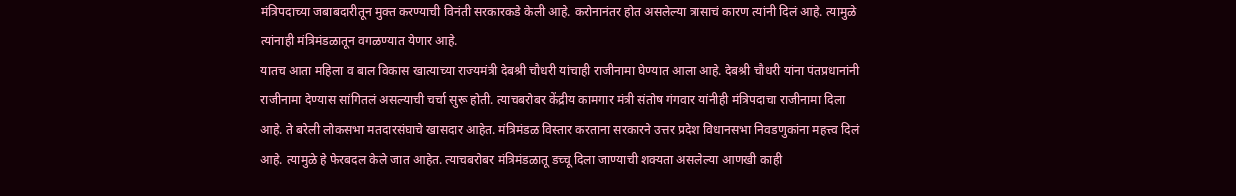मंत्रिपदाच्या जबाबदारीतून मुक्त करण्याची विनंती सरकारकडे केली आहे. करोनानंतर होत असलेल्या त्रासाचं कारण त्यांनी दिलं आहे. त्यामुळे त्यांनाही मंत्रिमंडळातून वगळण्यात येणार आहे.
यातच आता महिला व बाल विकास खात्याच्या राज्यमंत्री देबश्री चौधरी यांचाही राजीनामा घेण्यात आला आहे. देबश्री चौधरी यांना पंतप्रधानांनी राजीनामा देण्यास सांगितलं असल्याची चर्चा सुरू होती. त्याचबरोबर केंद्रीय कामगार मंत्री संतोष गंगवार यांनीही मंत्रिपदाचा राजीनामा दिला आहे. ते बरेली लोकसभा मतदारसंघाचे खासदार आहेत. मंत्रिमंडळ विस्तार करताना सरकारने उत्तर प्रदेश विधानसभा निवडणुकांना महत्त्व दिलं आहे. त्यामुळे हे फेरबदल केले जात आहेत. त्याचबरोबर मंत्रिमंडळातू डच्चू दिला जाण्याची शक्यता असलेल्या आणखी काही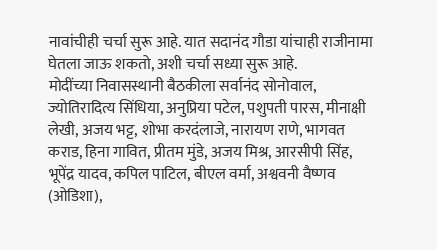नावांचीही चर्चा सुरू आहे. यात सदानंद गौडा यांचाही राजीनामा घेतला जाऊ शकतो, अशी चर्चा सध्या सुरू आहे.
मोदींच्या निवासस्थानी बैठकीला सर्वानंद सोनोवाल, ज्योतिरादित्य सिंधिया, अनुप्रिया पटेल, पशुपती पारस, मीनाक्षी लेखी, अजय भट्ट, शोभा करदंलाजे, नारायण राणे, भागवत कराड, हिना गावित, प्रीतम मुंडे, अजय मिश्र, आरसीपी सिंह, भूपेंद्र यादव, कपिल पाटिल, बीएल वर्मा, अश्ववनी वैष्णव (ओडिशा),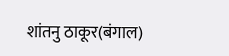शांतनु ठाकूर(बंगाल)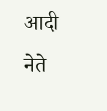आदी नेते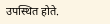उपस्थित होते.